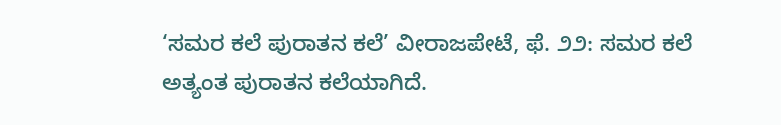‘ಸಮರ ಕಲೆ ಪುರಾತನ ಕಲೆ’ ವೀರಾಜಪೇಟೆ, ಫೆ. ೨೨: ಸಮರ ಕಲೆ ಅತ್ಯಂತ ಪುರಾತನ ಕಲೆಯಾಗಿದೆ.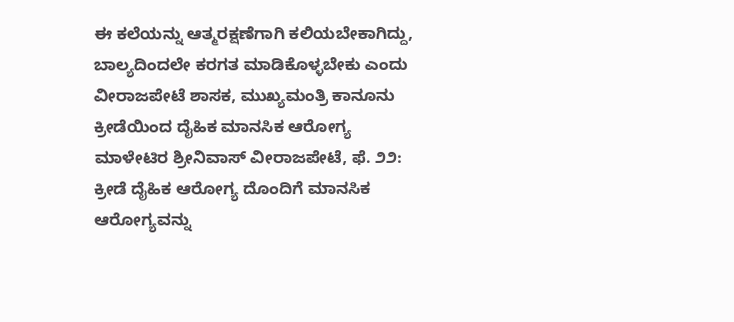ಈ ಕಲೆಯನ್ನು ಆತ್ಮರಕ್ಷಣೆಗಾಗಿ ಕಲಿಯಬೇಕಾಗಿದ್ದು, ಬಾಲ್ಯದಿಂದಲೇ ಕರಗತ ಮಾಡಿಕೊಳ್ಳಬೇಕು ಎಂದು ವೀರಾಜಪೇಟೆ ಶಾಸಕ, ಮುಖ್ಯಮಂತ್ರಿ ಕಾನೂನು
ಕ್ರೀಡೆಯಿಂದ ದೈಹಿಕ ಮಾನಸಿಕ ಆರೋಗ್ಯ ಮಾಳೇಟಿರ ಶ್ರೀನಿವಾಸ್ ವೀರಾಜಪೇಟೆ, ಫೆ. ೨೨: ಕ್ರೀಡೆ ದೈಹಿಕ ಆರೋಗ್ಯ ದೊಂದಿಗೆ ಮಾನಸಿಕ ಆರೋಗ್ಯವನ್ನು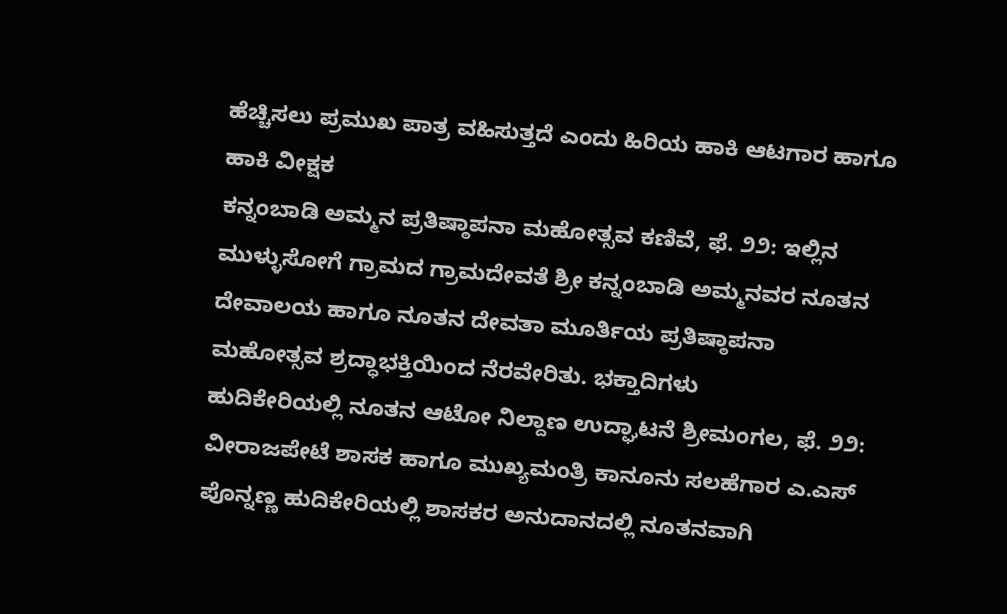ಹೆಚ್ಚಿಸಲು ಪ್ರಮುಖ ಪಾತ್ರ ವಹಿಸುತ್ತದೆ ಎಂದು ಹಿರಿಯ ಹಾಕಿ ಆಟಗಾರ ಹಾಗೂ ಹಾಕಿ ವೀಕ್ಷಕ
ಕನ್ನಂಬಾಡಿ ಅಮ್ಮನ ಪ್ರತಿಷ್ಠಾಪನಾ ಮಹೋತ್ಸವ ಕಣಿವೆ, ಫೆ. ೨೨: ಇಲ್ಲಿನ ಮುಳ್ಳುಸೋಗೆ ಗ್ರಾಮದ ಗ್ರಾಮದೇವತೆ ಶ್ರೀ ಕನ್ನಂಬಾಡಿ ಅಮ್ಮನವರ ನೂತನ ದೇವಾಲಯ ಹಾಗೂ ನೂತನ ದೇವತಾ ಮೂರ್ತಿಯ ಪ್ರತಿಷ್ಠಾಪನಾ ಮಹೋತ್ಸವ ಶ್ರದ್ಧಾಭಕ್ತಿಯಿಂದ ನೆರವೇರಿತು. ಭಕ್ತಾದಿಗಳು
ಹುದಿಕೇರಿಯಲ್ಲಿ ನೂತನ ಆಟೋ ನಿಲ್ದಾಣ ಉದ್ಘಾಟನೆ ಶ್ರೀಮಂಗಲ, ಫೆ. ೨೨: ವೀರಾಜಪೇಟೆ ಶಾಸಕ ಹಾಗೂ ಮುಖ್ಯಮಂತ್ರಿ ಕಾನೂನು ಸಲಹೆಗಾರ ಎ.ಎಸ್ ಪೊನ್ನಣ್ಣ ಹುದಿಕೇರಿಯಲ್ಲಿ ಶಾಸಕರ ಅನುದಾನದಲ್ಲಿ ನೂತನವಾಗಿ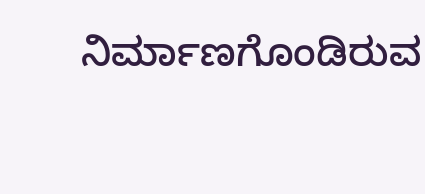ನಿರ್ಮಾಣಗೊಂಡಿರುವ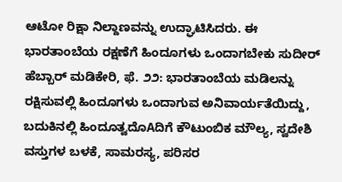ಆಟೋ ರಿಕ್ಷಾ ನಿಲ್ದಾಣವನ್ನು ಉದ್ಘಾಟಿಸಿದರು. ಈ
ಭಾರತಾಂಬೆಯ ರಕ್ಷಣೆಗೆ ಹಿಂದೂಗಳು ಒಂದಾಗಬೇಕು ಸುದೀರ್ ಹೆಬ್ಬಾರ್ ಮಡಿಕೇರಿ, ಫೆ. ೨೨: ಭಾರತಾಂಬೆಯ ಮಡಿಲನ್ನು ರಕ್ಷಿಸುವಲ್ಲಿ ಹಿಂದೂಗಳು ಒಂದಾಗುವ ಅನಿವಾರ್ಯತೆಯಿದ್ದು, ಬದುಕಿನಲ್ಲಿ ಹಿಂದೂತ್ವದೊAದಿಗೆ ಕೌಟುಂಬಿಕ ಮೌಲ್ಯ, ಸ್ವದೇಶಿ ವಸ್ತುಗಳ ಬಳಕೆ, ಸಾಮರಸ್ಯ, ಪರಿಸರ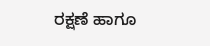ರಕ್ಷಣೆ ಹಾಗೂ